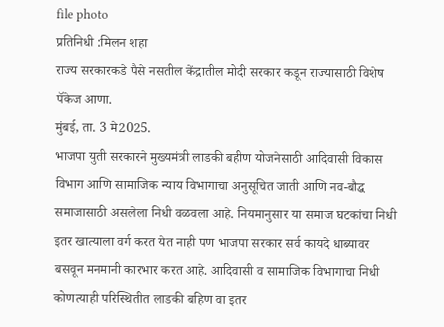file photo
प्रतिनिधी :मिलन शहा
राज्य सरकारकडे पैसे नसतील केंद्रातील मोदी सरकार कडून राज्यासाठी विशेष पॅकेज आणा.
मुंबई, ता. 3 मे2025.
भाजपा युती सरकारने मुख्यमंत्री लाडकी बहीण योजनेसाठी आदिवासी विकास विभाग आणि सामाजिक न्याय विभागाचा अनुसूचित जाती आणि नव-बौद्ध समाजासाठी असलेला निधी वळवला आहे. नियमानुसार या समाज घटकांचा निधी इतर खात्याला वर्ग करत येत नाही पण भाजपा सरकार सर्व कायदे धाब्यावर बसवून मनमानी कारभार करत आहे. आदिवासी व सामाजिक विभागाचा निधी कोणत्याही परिस्थितीत लाडकी बहिण वा इतर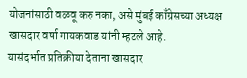योजनांसाठी वळवू करु नका, असे मुंबई काँग्रेसच्या अध्यक्ष खासदार वर्षा गायकवाड यांनी म्हटले आहे.
यासंदर्भात प्रतिक्रीया देताना खासदार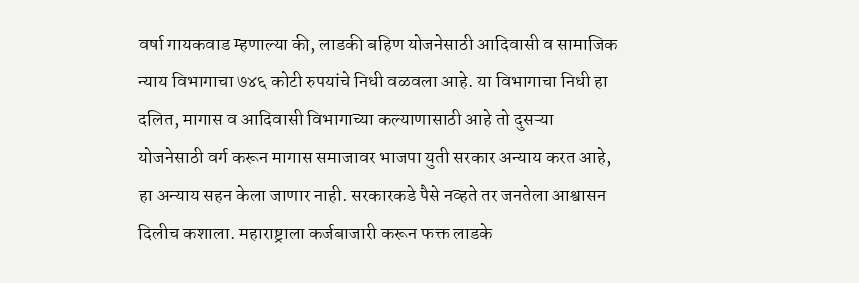वर्षा गायकवाड म्हणाल्या की, लाडकी बहिण योजनेसाठी आदिवासी व सामाजिक न्याय विभागाचा ७४६ कोटी रुपयांचे निधी वळवला आहे. या विभागाचा निधी हा दलित, मागास व आदिवासी विभागाच्या कल्याणासाठी आहे तो दुसऱ्या योजनेसाठी वर्ग करून मागास समाजावर भाजपा युती सरकार अन्याय करत आहे, हा अन्याय सहन केला जाणार नाही. सरकारकडे पैसे नव्हते तर जनतेला आश्वासन दिलीच कशाला. महाराष्ट्राला कर्जबाजारी करून फक्त लाडके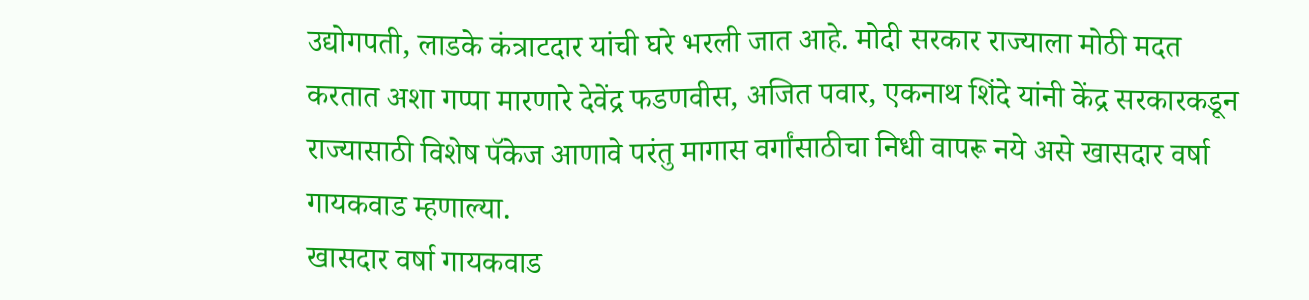उद्योगपती, लाडके कंत्राटदार यांची घरे भरली जात आहे. मोदी सरकार राज्याला मोठी मदत करतात अशा गप्पा मारणारे देवेंद्र फडणवीस, अजित पवार, एकनाथ शिंदे यांनी केंद्र सरकारकडून राज्यासाठी विशेष पॅकेज आणावे परंतु मागास वर्गांसाठीचा निधी वापरू नये असे खासदार वर्षा गायकवाड म्हणाल्या.
खासदार वर्षा गायकवाड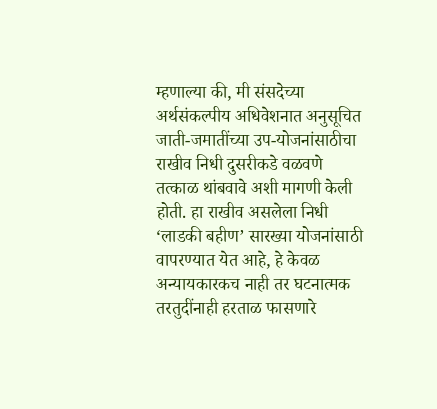म्हणाल्या की, मी संसदेच्या अर्थसंकल्पीय अधिवेशनात अनुसूचित जाती-जमातींच्या उप-योजनांसाठीचा राखीव निधी दुसरीकडे वळवणे तत्काळ थांबवावे अशी मागणी केली होती. हा राखीव असलेला निधी ‘लाडकी बहीण’ सारख्या योजनांसाठी वापरण्यात येत आहे, हे केवळ अन्यायकारकच नाही तर घटनात्मक तरतुदींनाही हरताळ फासणारे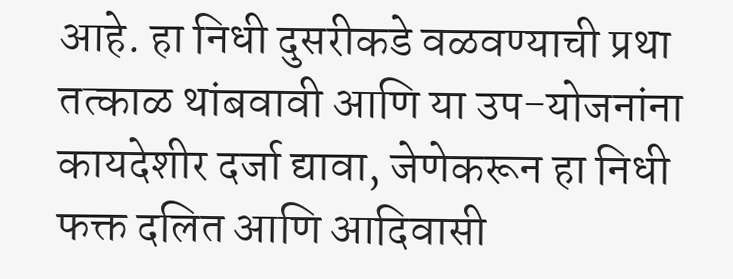आहे. हा निधी दुसरीकडे वळवण्याची प्रथा तत्काळ थांबवावी आणि या उप-योजनांना कायदेशीर दर्जा द्यावा, जेणेकरून हा निधी फक्त दलित आणि आदिवासी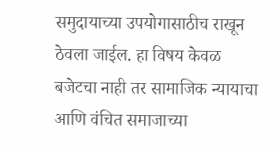समुदायाच्या उपयोगासाठीच राखून ठेवला जाईल. हा विषय केवळ बजेटचा नाही तर सामाजिक न्यायाचा आणि वंचित समाजाच्या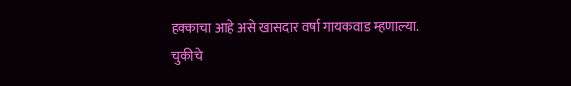हक्काचा आहे असे खासदार वर्षा गायकवाड म्हणाल्या.
चुकीचे